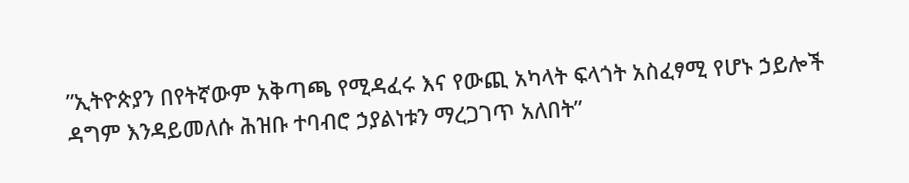ʺኢትዮጵያን በየትኛውም አቅጣጫ የሚዳፈሩ እና የውጪ አካላት ፍላጎት አስፈፃሚ የሆኑ ኃይሎች ዳግም እንዳይመለሱ ሕዝቡ ተባብሮ ኃያልነቱን ማረጋገጥ አለበት”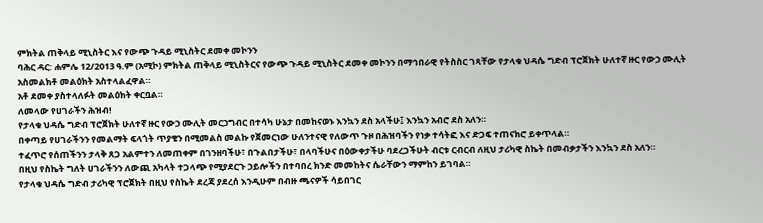ምክትል ጠቅላይ ሚኒስትር እና የውጭ ጉዳይ ሚኒስትር ደመቀ መኮንን
ባሕር ዳር: ሐምሌ 12/2013 ዓ.ም (አሚኮ) ምክትል ጠቅላይ ሚኒስትርና የውጭ ጉዳይ ሚኒስትር ደመቀ መኮንን በማኅበራዊ የትስስር ገጻቸው የታላቁ ህዳሴ ግድብ ፕሮጀክት ሁለተኛ ዙር የውኃ ሙሊት አስመልክቶ መልዕክት አስተላልፈዋል።
አቶ ደመቀ ያስተላለፉት መልዕክት ቀርቧል።
ለመላው የሀገራችን ሕዝብ!
የታላቁ ህዳሴ ግድብ ፕሮጀክት ሁለተኛ ዙር የውኃ ሙሊት መርኃግብር በተሳካ ሁኔታ በመከናወኑ እንኳን ደስ አላችሁ፤ እንኳን አብሮ ደስ አለን።
በቀጣይ የሀገራችንን የመልማት ፍላጎት ጥያቄን በሚመልስ መልኩ የጀመርነው ሁለንተናዊ የለውጥ ጉዞ በሕዝባችን የነቃ ተሳትፎ እና ድጋፍ ተጠናክሮ ይቀጥላል።
ተፈጥሮ የሰጠችንን ታላቅ ጸጋ አልምተን ለመጠቀም በገንዘባችሁ፣ በጉልበታችሁ፣ በላባችሁና በዕውቀታችሁ ባደረጋችሁት ብርቱ ርብርብ ለዚህ ታሪካዊ ስኬት በመብቃታችን እንኳን ደስ አለን።
በዚህ የስኬት ግለት ሀገራችንን ለውጪ አካላት ተጋላጭ የሚያደርጉ ኃይሎችን በተባበረ ክንድ መመከትና ሴራቸውን ማምከን ይገባል።
የታላቁ ህዳሴ ግድብ ታሪካዊ ፕሮጀክት በዚህ የስኬት ደረጃ ያደረሰ እንዲሁም በብዙ ጫናዎች ሳይበገር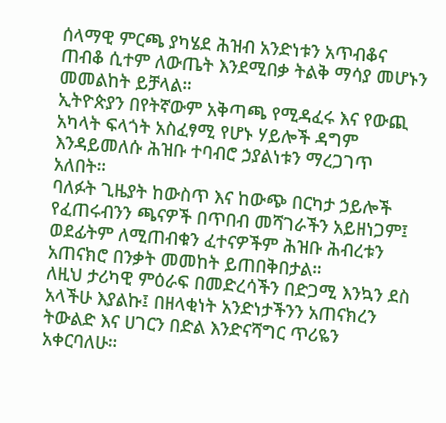ሰላማዊ ምርጫ ያካሄደ ሕዝብ አንድነቱን አጥብቆና ጠብቆ ሲተም ለውጤት እንደሚበቃ ትልቅ ማሳያ መሆኑን መመልከት ይቻላል።
ኢትዮጵያን በየትኛውም አቅጣጫ የሚዳፈሩ እና የውጪ አካላት ፍላጎት አስፈፃሚ የሆኑ ሃይሎች ዳግም እንዳይመለሱ ሕዝቡ ተባብሮ ኃያልነቱን ማረጋገጥ አለበት።
ባለፉት ጊዜያት ከውስጥ እና ከውጭ በርካታ ኃይሎች የፈጠሩብንን ጫናዎች በጥበብ መሻገራችን አይዘነጋም፤ ወደፊትም ለሚጠብቁን ፈተናዎችም ሕዝቡ ሕብረቱን አጠናክሮ በንቃት መመከት ይጠበቅበታል።
ለዚህ ታሪካዊ ምዕራፍ በመድረሳችን በድጋሚ እንኳን ደስ አላችሁ እያልኩ፤ በዘላቂነት አንድነታችንን አጠናክረን ትውልድ እና ሀገርን በድል እንድናሻግር ጥሪዬን አቀርባለሁ።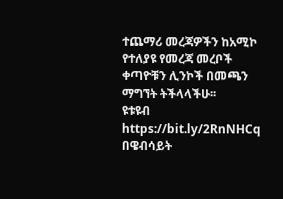ተጨማሪ መረጃዎችን ከአሚኮ የተለያዩ የመረጃ መረቦች ቀጣዮቹን ሊንኮች በመጫን ማግኘት ትችላላችሁ፡፡
ዩቱዩብ https://bit.ly/2RnNHCq
በዌብሳይት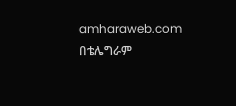amharaweb.com
በቴሌግራም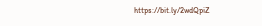https://bit.ly/2wdQpiZ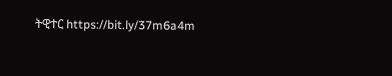ትዊተር https://bit.ly/37m6a4m